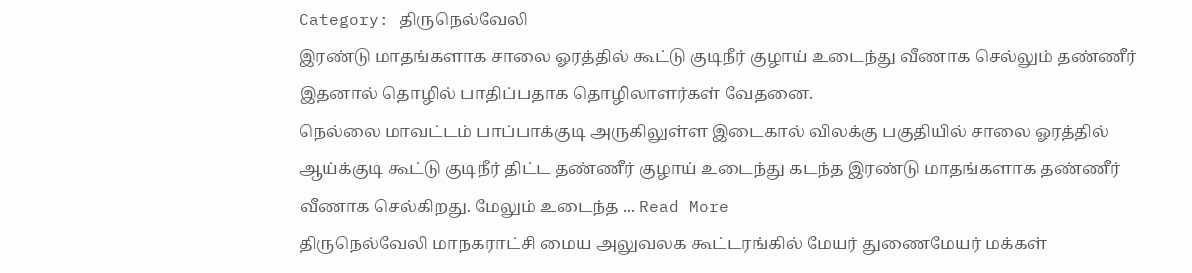Category: திருநெல்வேலி
இரண்டு மாதங்களாக சாலை ஓரத்தில் கூட்டு குடிநீர் குழாய் உடைந்து வீணாக செல்லும் தண்ணீர் இதனால் தொழில் பாதிப்பதாக தொழிலாளர்கள் வேதனை.
நெல்லை மாவட்டம் பாப்பாக்குடி அருகிலுள்ள இடைகால் விலக்கு பகுதியில் சாலை ஓரத்தில் ஆய்க்குடி கூட்டு குடிநீர் திட்ட தண்ணீர் குழாய் உடைந்து கடந்த இரண்டு மாதங்களாக தண்ணீர் வீணாக செல்கிறது. மேலும் உடைந்த ... Read More
திருநெல்வேலி மாநகராட்சி மைய அலுவலக கூட்டரங்கில் மேயர் துணைமேயர் மக்கள்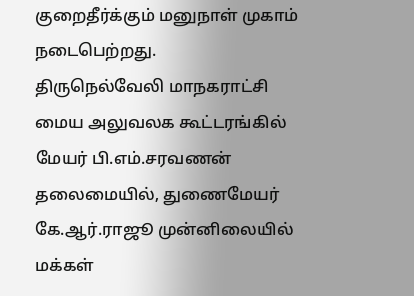குறைதீர்க்கும் மனுநாள் முகாம் நடைபெற்றது.
திருநெல்வேலி மாநகராட்சி மைய அலுவலக கூட்டரங்கில் மேயர் பி.எம்.சரவணன் தலைமையில், துணைமேயர் கே.ஆர்.ராஜூ முன்னிலையில் மக்கள்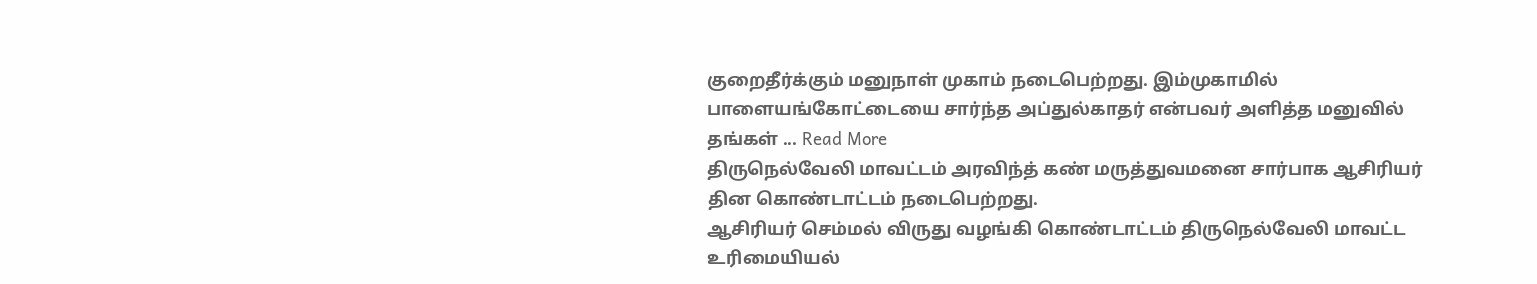குறைதீர்க்கும் மனுநாள் முகாம் நடைபெற்றது. இம்முகாமில் பாளையங்கோட்டையை சார்ந்த அப்துல்காதர் என்பவர் அளித்த மனுவில் தங்கள் ... Read More
திருநெல்வேலி மாவட்டம் அரவிந்த் கண் மருத்துவமனை சார்பாக ஆசிரியர் தின கொண்டாட்டம் நடைபெற்றது.
ஆசிரியர் செம்மல் விருது வழங்கி கொண்டாட்டம் திருநெல்வேலி மாவட்ட உரிமையியல்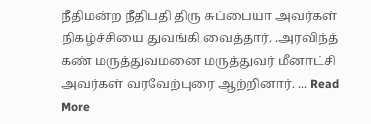நீதிமன்ற நீதிபதி திரு சுப்பையா அவர்கள் நிகழ்ச்சியை துவங்கி வைத்தார். .அரவிந்த் கண் மருத்துவமனை மருத்துவர் மீனாட்சி அவர்கள் வரவேற்புரை ஆற்றினார். ... Read More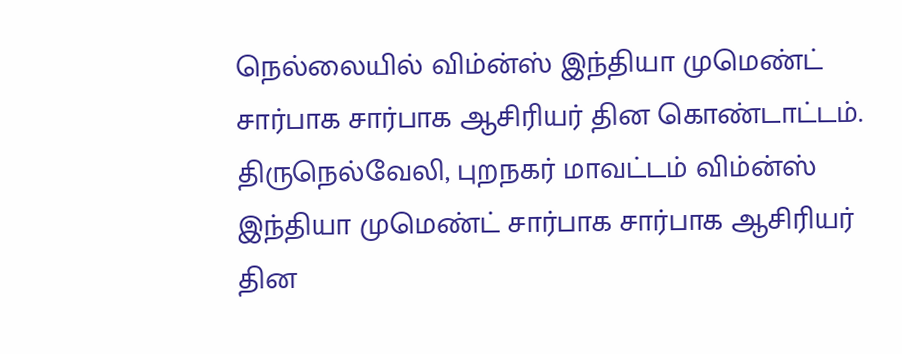நெல்லையில் விம்ன்ஸ் இந்தியா முமெண்ட் சார்பாக சார்பாக ஆசிரியர் தின கொண்டாட்டம்.
திருநெல்வேலி, புறநகர் மாவட்டம் விம்ன்ஸ் இந்தியா முமெண்ட் சார்பாக சார்பாக ஆசிரியர் தின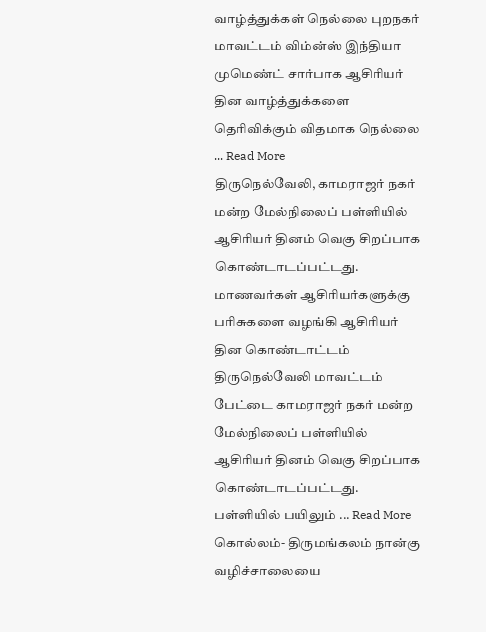வாழ்த்துக்கள் நெல்லை புறநகர் மாவட்டம் விம்ன்ஸ் இந்தியா முமெண்ட் சார்பாக ஆசிரியர் தின வாழ்த்துக்களை தெரிவிக்கும் விதமாக நெல்லை ... Read More
திருநெல்வேலி, காமராஜர் நகர் மன்ற மேல்நிலைப் பள்ளியில் ஆசிரியர் தினம் வெகு சிறப்பாக கொண்டாடப்பட்டது.
மாணவர்கள் ஆசிரியர்களுக்கு பரிசுகளை வழங்கி ஆசிரியர் தின கொண்டாட்டம் திருநெல்வேலி மாவட்டம் பேட்டை காமராஜர் நகர் மன்ற மேல்நிலைப் பள்ளியில் ஆசிரியர் தினம் வெகு சிறப்பாக கொண்டாடப்பட்டது. பள்ளியில் பயிலும் ... Read More
கொல்லம்- திருமங்கலம் நான்கு வழிச்சாலையை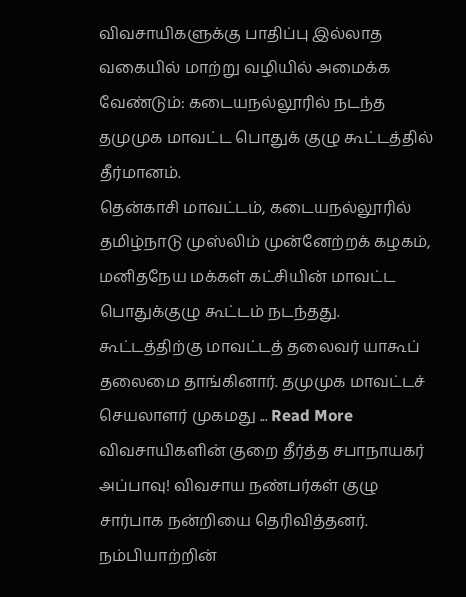விவசாயிகளுக்கு பாதிப்பு இல்லாத வகையில் மாற்று வழியில் அமைக்க வேண்டும்: கடையநல்லூரில் நடந்த தமுமுக மாவட்ட பொதுக் குழு கூட்டத்தில் தீர்மானம்.
தென்காசி மாவட்டம், கடையநல்லூரில் தமிழ்நாடு முஸ்லிம் முன்னேற்றக் கழகம், மனிதநேய மக்கள் கட்சியின் மாவட்ட பொதுக்குழு கூட்டம் நடந்தது. கூட்டத்திற்கு மாவட்டத் தலைவர் யாகூப் தலைமை தாங்கினார். தமுமுக மாவட்டச் செயலாளர் முகமது ... Read More
விவசாயிகளின் குறை தீர்த்த சபாநாயகர் அப்பாவு! விவசாய நண்பர்கள் குழு சார்பாக நன்றியை தெரிவித்தனர்.
நம்பியாற்றின்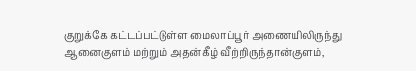குறுக்கே கட்டப்பட்டுள்ள மைலாப்பூர் அணையிலிருந்து ஆனைகுளம் மற்றும் அதன்கீழ் வீற்றிருந்தான்குளம்,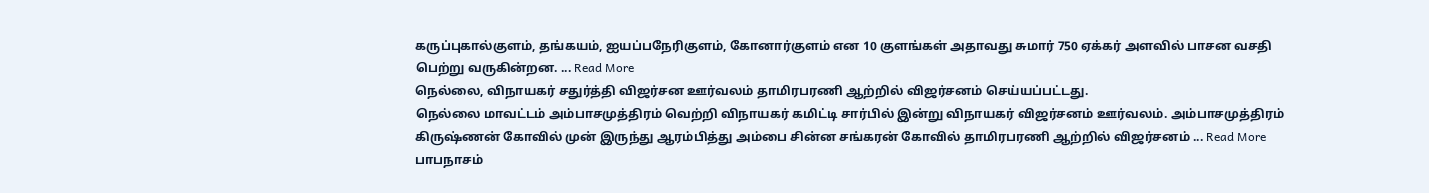கருப்புகால்குளம், தங்கயம், ஐயப்பநேரிகுளம், கோனார்குளம் என 10 குளங்கள் அதாவது சுமார் 750 ஏக்கர் அளவில் பாசன வசதி பெற்று வருகின்றன. ... Read More
நெல்லை, விநாயகர் சதுர்த்தி விஜர்சன ஊர்வலம் தாமிரபரணி ஆற்றில் விஜர்சனம் செய்யப்பட்டது.
நெல்லை மாவட்டம் அம்பாசமுத்திரம் வெற்றி விநாயகர் கமிட்டி சார்பில் இன்று விநாயகர் விஜர்சனம் ஊர்வலம். அம்பாசமுத்திரம் கிருஷ்ணன் கோவில் முன் இருந்து ஆரம்பித்து அம்பை சின்ன சங்கரன் கோவில் தாமிரபரணி ஆற்றில் விஜர்சனம் ... Read More
பாபநாசம்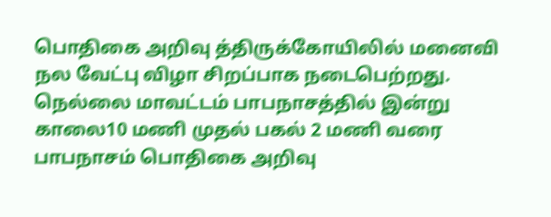பொதிகை அறிவு த்திருக்கோயிலில் மனைவி நல வேட்பு விழா சிறப்பாக நடைபெற்றது.
நெல்லை மாவட்டம் பாபநாசத்தில் இன்று காலை10 மணி முதல் பகல் 2 மணி வரை பாபநாசம் பொதிகை அறிவு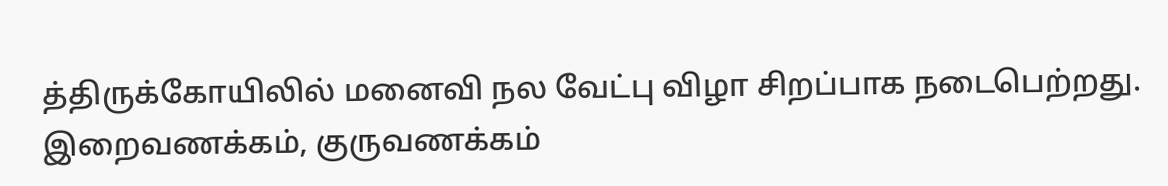த்திருக்கோயிலில் மனைவி நல வேட்பு விழா சிறப்பாக நடைபெற்றது. இறைவணக்கம், குருவணக்கம்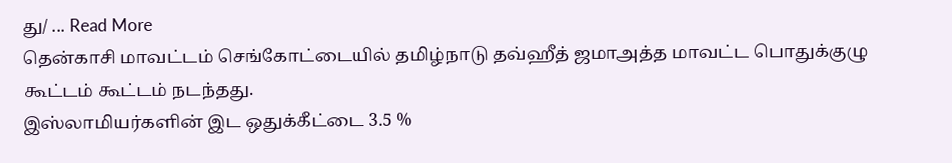து/ ... Read More
தென்காசி மாவட்டம் செங்கோட்டையில் தமிழ்நாடு தவ்ஹீத் ஜமாஅத்த மாவட்ட பொதுக்குழு கூட்டம் கூட்டம் நடந்தது.
இஸ்லாமியர்களின் இட ஒதுக்கீட்டை 3.5 %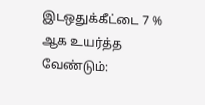இடஒதுக்கீட்டை 7 % ஆக உயர்த்த வேண்டும்: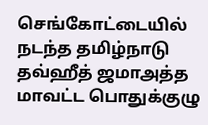செங்கோட்டையில் நடந்த தமிழ்நாடு தவ்ஹீத் ஜமாஅத்த மாவட்ட பொதுக்குழு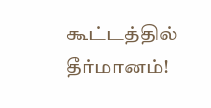கூட்டத்தில் தீர்மானம்!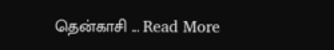தென்காசி ... Read More